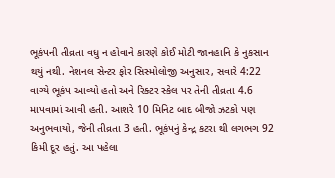ભૂકંપની તીવ્રતા વધુ ન હોવાને કારણે કોઈ મોટી જાનહાનિ કે નુકસાન થયું નથી. નેશનલ સેન્ટર ફોર સિસ્મોલોજી અનુસાર, સવારે 4:22 વાગ્યે ભૂકંપ આવ્યો હતો અને રિક્ટર સ્કેલ પર તેની તીવ્રતા 4.6 માપવામાં આવી હતી. આશરે 10 મિનિટ બાદ બીજો ઝટકો પણ અનુભવાયો, જેની તીવ્રતા 3 હતી. ભૂકંપનું કેન્દ્ર કટરા થી લગભગ 92 કિમી દૂર હતું. આ પહેલા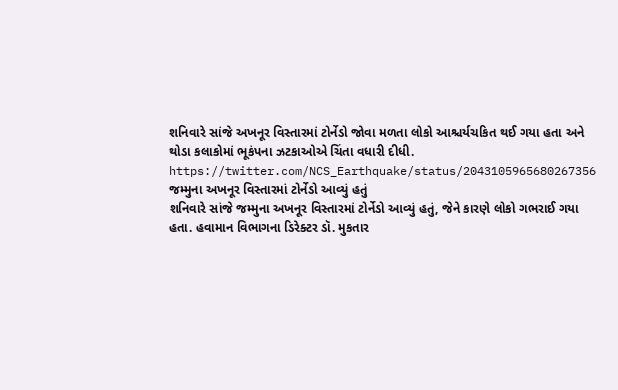શનિવારે સાંજે અખનૂર વિસ્તારમાં ટોર્નેડો જોવા મળતા લોકો આશ્ચર્યચકિત થઈ ગયા હતા અને થોડા કલાકોમાં ભૂકંપના ઝટકાઓએ ચિંતા વધારી દીધી.
https://twitter.com/NCS_Earthquake/status/2043105965680267356
જમ્મુના અખનૂર વિસ્તારમાં ટોર્નેડો આવ્યું હતું
શનિવારે સાંજે જમ્મુના અખનૂર વિસ્તારમાં ટોર્નેડો આવ્યું હતું, જેને કારણે લોકો ગભરાઈ ગયા હતા. હવામાન વિભાગના ડિરેક્ટર ડૉ. મુકતાર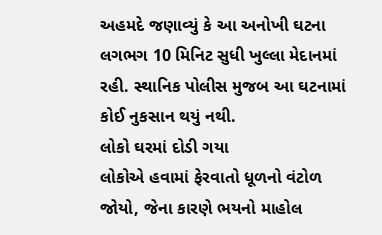અહમદે જણાવ્યું કે આ અનોખી ઘટના લગભગ 10 મિનિટ સુધી ખુલ્લા મેદાનમાં રહી. સ્થાનિક પોલીસ મુજબ આ ઘટનામાં કોઈ નુકસાન થયું નથી.
લોકો ઘરમાં દોડી ગયા
લોકોએ હવામાં ફેરવાતો ધૂળનો વંટોળ જોયો, જેના કારણે ભયનો માહોલ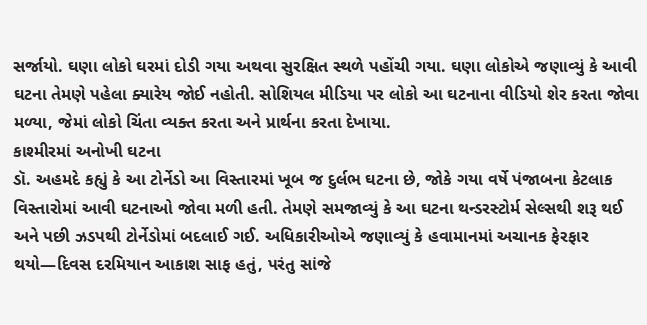સર્જાયો. ઘણા લોકો ઘરમાં દોડી ગયા અથવા સુરક્ષિત સ્થળે પહોંચી ગયા. ઘણા લોકોએ જણાવ્યું કે આવી ઘટના તેમણે પહેલા ક્યારેય જોઈ નહોતી. સોશિયલ મીડિયા પર લોકો આ ઘટનાના વીડિયો શેર કરતા જોવા મળ્યા, જેમાં લોકો ચિંતા વ્યક્ત કરતા અને પ્રાર્થના કરતા દેખાયા.
કાશ્મીરમાં અનોખી ઘટના
ડૉ. અહમદે કહ્યું કે આ ટોર્નેડો આ વિસ્તારમાં ખૂબ જ દુર્લભ ઘટના છે, જોકે ગયા વર્ષે પંજાબના કેટલાક વિસ્તારોમાં આવી ઘટનાઓ જોવા મળી હતી. તેમણે સમજાવ્યું કે આ ઘટના થન્ડરસ્ટોર્મ સેલ્સથી શરૂ થઈ અને પછી ઝડપથી ટોર્નેડોમાં બદલાઈ ગઈ. અધિકારીઓએ જણાવ્યું કે હવામાનમાં અચાનક ફેરફાર થયો—દિવસ દરમિયાન આકાશ સાફ હતું, પરંતુ સાંજે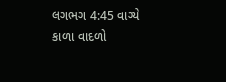લગભગ 4:45 વાગ્યે કાળા વાદળો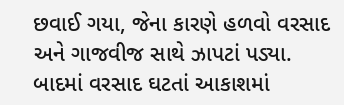છવાઈ ગયા, જેના કારણે હળવો વરસાદ અને ગાજવીજ સાથે ઝાપટાં પડ્યા. બાદમાં વરસાદ ઘટતાં આકાશમાં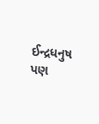ઈન્દ્રધનુષ પણ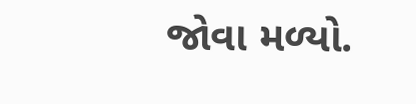જોવા મળ્યો.